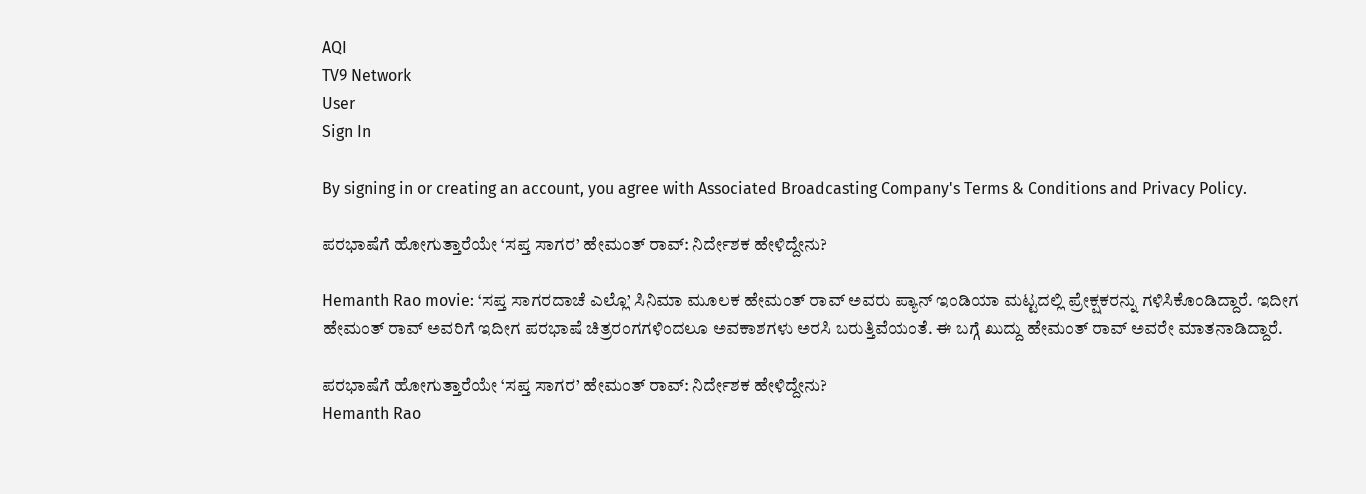AQI
TV9 Network
User
Sign In

By signing in or creating an account, you agree with Associated Broadcasting Company's Terms & Conditions and Privacy Policy.

ಪರಭಾಷೆಗೆ ಹೋಗುತ್ತಾರೆಯೇ ‘ಸಪ್ತ ಸಾಗರ’ ಹೇಮಂತ್ ರಾವ್: ನಿರ್ದೇಶಕ ಹೇಳಿದ್ದೇನು?

Hemanth Rao movie: ‘ಸಪ್ತ ಸಾಗರದಾಚೆ ಎಲ್ಲೊ’ ಸಿನಿಮಾ ಮೂಲಕ ಹೇಮಂತ್ ರಾವ್ ಅವರು ಪ್ಯಾನ್ ಇಂಡಿಯಾ ಮಟ್ಟದಲ್ಲಿ ಪ್ರೇಕ್ಷಕರನ್ನು ಗಳಿಸಿಕೊಂಡಿದ್ದಾರೆ. ಇದೀಗ ಹೇಮಂತ್ ರಾವ್ ಅವರಿಗೆ ಇದೀಗ ಪರಭಾಷೆ ಚಿತ್ರರಂಗಗಳಿಂದಲೂ ಅವಕಾಶಗಳು ಅರಸಿ ಬರುತ್ತಿವೆಯಂತೆ. ಈ ಬಗ್ಗೆ ಖುದ್ದು ಹೇಮಂತ್ ರಾವ್ ಅವರೇ ಮಾತನಾಡಿದ್ದಾರೆ.

ಪರಭಾಷೆಗೆ ಹೋಗುತ್ತಾರೆಯೇ ‘ಸಪ್ತ ಸಾಗರ’ ಹೇಮಂತ್ ರಾವ್: ನಿರ್ದೇಶಕ ಹೇಳಿದ್ದೇನು?
Hemanth Rao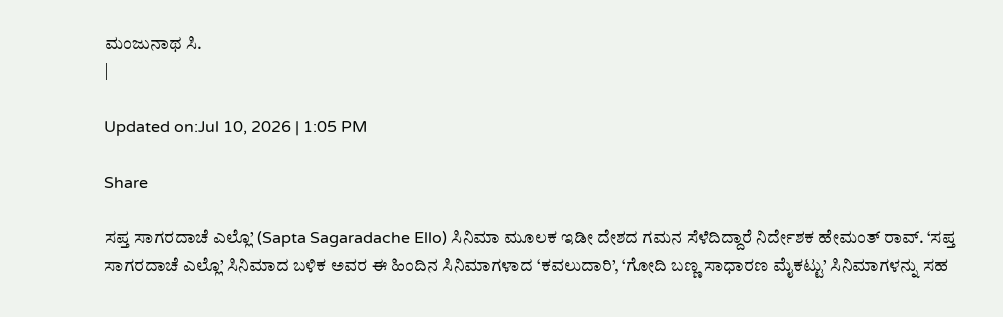ಮಂಜುನಾಥ ಸಿ.
|

Updated on:Jul 10, 2026 | 1:05 PM

Share

ಸಪ್ತ ಸಾಗರದಾಚೆ ಎಲ್ಲೊ’ (Sapta Sagaradache Ello) ಸಿನಿಮಾ ಮೂಲಕ ಇಡೀ ದೇಶದ ಗಮನ ಸೆಳೆದಿದ್ದಾರೆ ನಿರ್ದೇಶಕ ಹೇಮಂತ್ ರಾವ್. ‘ಸಪ್ತ ಸಾಗರದಾಚೆ ಎಲ್ಲೊ’ ಸಿನಿಮಾದ ಬಳಿಕ ಅವರ ಈ ಹಿಂದಿನ ಸಿನಿಮಾಗಳಾದ ‘ಕವಲುದಾರಿ’, ‘ಗೋದಿ ಬಣ್ಣ ಸಾಧಾರಣ ಮೈಕಟ್ಟು’ ಸಿನಿಮಾಗಳನ್ನು ಸಹ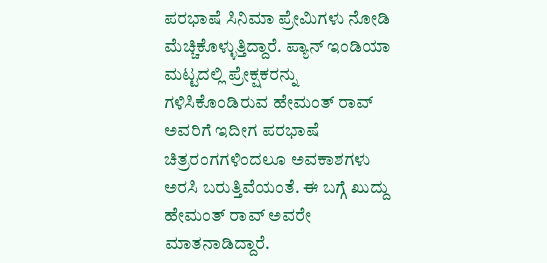ಪರಭಾಷೆ ಸಿನಿಮಾ ಪ್ರೇಮಿಗಳು ನೋಡಿ ಮೆಚ್ಚಿಕೊಳ್ಳುತ್ತಿದ್ದಾರೆ. ಪ್ಯಾನ್ ಇಂಡಿಯಾ ಮಟ್ಟದಲ್ಲಿ ಪ್ರೇಕ್ಷಕರನ್ನು ಗಳಿಸಿಕೊಂಡಿರುವ ಹೇಮಂತ್ ರಾವ್ ಅವರಿಗೆ ಇದೀಗ ಪರಭಾಷೆ ಚಿತ್ರರಂಗಗಳಿಂದಲೂ ಅವಕಾಶಗಳು ಅರಸಿ ಬರುತ್ತಿವೆಯಂತೆ. ಈ ಬಗ್ಗೆ ಖುದ್ದು ಹೇಮಂತ್ ರಾವ್ ಅವರೇ ಮಾತನಾಡಿದ್ದಾರೆ.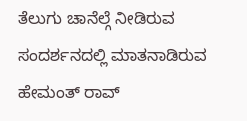ತೆಲುಗು ಚಾನೆಲ್ಗೆ ನೀಡಿರುವ ಸಂದರ್ಶನದಲ್ಲಿ ಮಾತನಾಡಿರುವ ಹೇಮಂತ್ ರಾವ್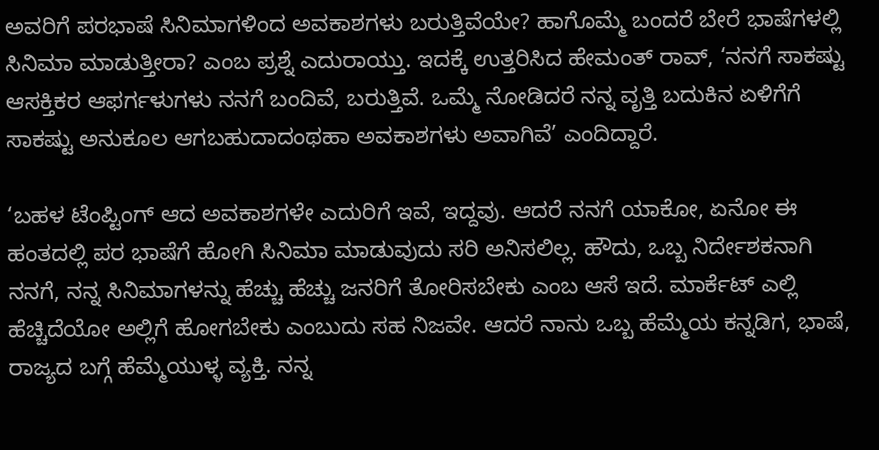ಅವರಿಗೆ ಪರಭಾಷೆ ಸಿನಿಮಾಗಳಿಂದ ಅವಕಾಶಗಳು ಬರುತ್ತಿವೆಯೇ? ಹಾಗೊಮ್ಮೆ ಬಂದರೆ ಬೇರೆ ಭಾಷೆಗಳಲ್ಲಿ ಸಿನಿಮಾ ಮಾಡುತ್ತೀರಾ? ಎಂಬ ಪ್ರಶ್ನೆ ಎದುರಾಯ್ತು. ಇದಕ್ಕೆ ಉತ್ತರಿಸಿದ ಹೇಮಂತ್ ರಾವ್, ‘ನನಗೆ ಸಾಕಷ್ಟು ಆಸಕ್ತಿಕರ ಆಫರ್ಗಳುಗಳು ನನಗೆ ಬಂದಿವೆ, ಬರುತ್ತಿವೆ. ಒಮ್ಮೆ ನೋಡಿದರೆ ನನ್ನ ವೃತ್ತಿ ಬದುಕಿನ ಏಳಿಗೆಗೆ ಸಾಕಷ್ಟು ಅನುಕೂಲ ಆಗಬಹುದಾದಂಥಹಾ ಅವಕಾಶಗಳು ಅವಾಗಿವೆ’ ಎಂದಿದ್ದಾರೆ.

‘ಬಹಳ ಟೆಂಪ್ಟಿಂಗ್ ಆದ ಅವಕಾಶಗಳೇ ಎದುರಿಗೆ ಇವೆ, ಇದ್ದವು. ಆದರೆ ನನಗೆ ಯಾಕೋ, ಏನೋ ಈ ಹಂತದಲ್ಲಿ ಪರ ಭಾಷೆಗೆ ಹೋಗಿ ಸಿನಿಮಾ ಮಾಡುವುದು ಸರಿ ಅನಿಸಲಿಲ್ಲ. ಹೌದು, ಒಬ್ಬ ನಿರ್ದೇಶಕನಾಗಿ ನನಗೆ, ನನ್ನ ಸಿನಿಮಾಗಳನ್ನು ಹೆಚ್ಚು ಹೆಚ್ಚು ಜನರಿಗೆ ತೋರಿಸಬೇಕು ಎಂಬ ಆಸೆ ಇದೆ. ಮಾರ್ಕೆಟ್ ಎಲ್ಲಿ ಹೆಚ್ಚಿದೆಯೋ ಅಲ್ಲಿಗೆ ಹೋಗಬೇಕು ಎಂಬುದು ಸಹ ನಿಜವೇ. ಆದರೆ ನಾನು ಒಬ್ಬ ಹೆಮ್ಮೆಯ ಕನ್ನಡಿಗ, ಭಾಷೆ, ರಾಜ್ಯದ ಬಗ್ಗೆ ಹೆಮ್ಮೆಯುಳ್ಳ ವ್ಯಕ್ತಿ. ನನ್ನ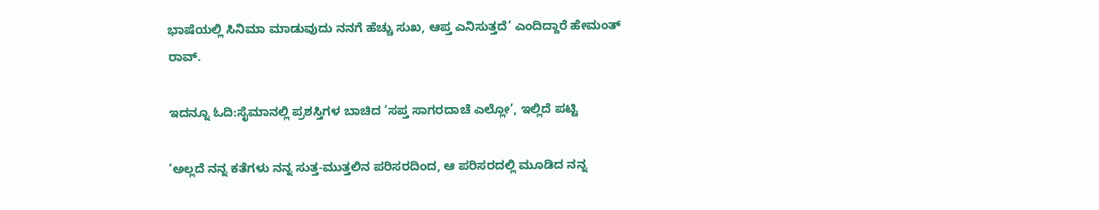ಭಾಷೆಯಲ್ಲಿ ಸಿನಿಮಾ ಮಾಡುವುದು ನನಗೆ ಹೆಚ್ಚು ಸುಖ, ಆಪ್ತ ಎನಿಸುತ್ತದೆ’ ಎಂದಿದ್ದಾರೆ ಹೇಮಂತ್ ರಾವ್.

ಇದನ್ನೂ ಓದಿ:ಸೈಮಾನಲ್ಲಿ ಪ್ರಶಸ್ತಿಗಳ ಬಾಚಿದ ‘ಸಪ್ತ ಸಾಗರದಾಚೆ ಎಲ್ಲೋ’, ಇಲ್ಲಿದೆ ಪಟ್ಟಿ

‘ಅಲ್ಲದೆ ನನ್ನ ಕತೆಗಳು ನನ್ನ ಸುತ್ತ-ಮುತ್ತಲಿನ ಪರಿಸರದಿಂದ, ಆ ಪರಿಸರದಲ್ಲಿ ಮೂಡಿದ ನನ್ನ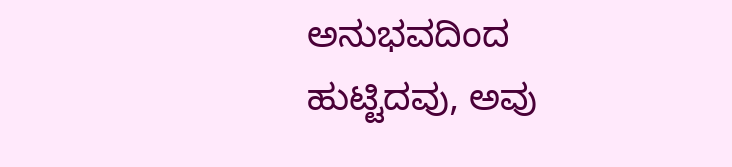ಅನುಭವದಿಂದ ಹುಟ್ಟಿದವು, ಅವು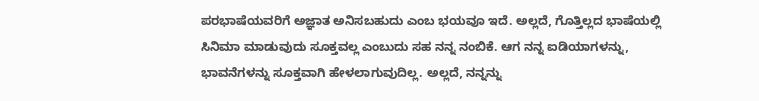ಪರಭಾಷೆಯವರಿಗೆ ಅಜ್ಞಾತ ಅನಿಸಬಹುದು ಎಂಬ ಭಯವೂ ಇದೆ. ಅಲ್ಲದೆ, ಗೊತ್ತಿಲ್ಲದ ಭಾಷೆಯಲ್ಲಿ ಸಿನಿಮಾ ಮಾಡುವುದು ಸೂಕ್ತವಲ್ಲ ಎಂಬುದು ಸಹ ನನ್ನ ನಂಬಿಕೆ. ಆಗ ನನ್ನ ಐಡಿಯಾಗಳನ್ನು, ಭಾವನೆಗಳನ್ನು ಸೂಕ್ತವಾಗಿ ಹೇಳಲಾಗುವುದಿಲ್ಲ. ಅಲ್ಲದೆ, ನನ್ನನ್ನು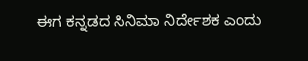ಈಗ ಕನ್ನಡದ ಸಿನಿಮಾ ನಿರ್ದೇಶಕ ಎಂದು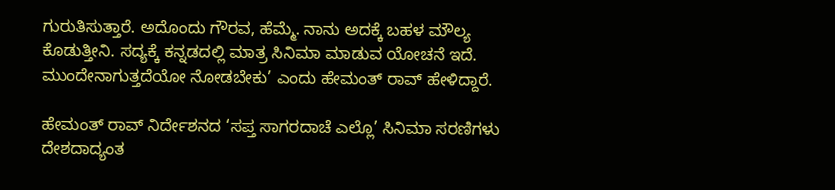ಗುರುತಿಸುತ್ತಾರೆ. ಅದೊಂದು ಗೌರವ, ಹೆಮ್ಮೆ. ನಾನು ಅದಕ್ಕೆ ಬಹಳ ಮೌಲ್ಯ ಕೊಡುತ್ತೀನಿ. ಸದ್ಯಕ್ಕೆ ಕನ್ನಡದಲ್ಲಿ ಮಾತ್ರ ಸಿನಿಮಾ ಮಾಡುವ ಯೋಚನೆ ಇದೆ. ಮುಂದೇನಾಗುತ್ತದೆಯೋ ನೋಡಬೇಕು’ ಎಂದು ಹೇಮಂತ್ ರಾವ್ ಹೇಳಿದ್ದಾರೆ.

ಹೇಮಂತ್ ರಾವ್ ನಿರ್ದೇಶನದ ‘ಸಪ್ತ ಸಾಗರದಾಚೆ ಎಲ್ಲೊ’ ಸಿನಿಮಾ ಸರಣಿಗಳು ದೇಶದಾದ್ಯಂತ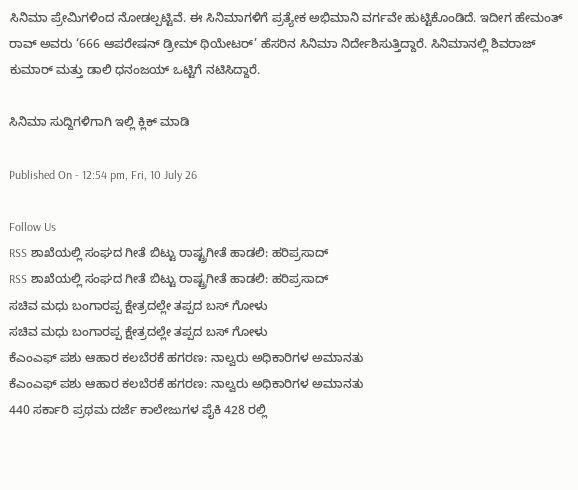ಸಿನಿಮಾ ಪ್ರೇಮಿಗಳಿಂದ ನೋಡಲ್ಪಟ್ಟಿವೆ. ಈ ಸಿನಿಮಾಗಳಿಗೆ ಪ್ರತ್ಯೇಕ ಅಭಿಮಾನಿ ವರ್ಗವೇ ಹುಟ್ಟಿಕೊಂಡಿದೆ. ಇದೀಗ ಹೇಮಂತ್ ರಾವ್ ಅವರು ‘666 ಆಪರೇಷನ್ ಡ್ರೀಮ್ ಥಿಯೇಟರ್’ ಹೆಸರಿನ ಸಿನಿಮಾ ನಿರ್ದೇಶಿಸುತ್ತಿದ್ದಾರೆ. ಸಿನಿಮಾನಲ್ಲಿ ಶಿವರಾಜ್ ಕುಮಾರ್ ಮತ್ತು ಡಾಲಿ ಧನಂಜಯ್ ಒಟ್ಟಿಗೆ ನಟಿಸಿದ್ದಾರೆ.

ಸಿನಿಮಾ ಸುದ್ದಿಗಳಿಗಾಗಿ ಇಲ್ಲಿ ಕ್ಲಿಕ್ ಮಾಡಿ

Published On - 12:54 pm, Fri, 10 July 26

Follow Us
RSS ಶಾಖೆಯಲ್ಲಿ ಸಂಘದ ಗೀತೆ ಬಿಟ್ಟು ರಾಷ್ಟ್ರಗೀತೆ ಹಾಡಲಿ: ಹರಿಪ್ರಸಾದ್
RSS ಶಾಖೆಯಲ್ಲಿ ಸಂಘದ ಗೀತೆ ಬಿಟ್ಟು ರಾಷ್ಟ್ರಗೀತೆ ಹಾಡಲಿ: ಹರಿಪ್ರಸಾದ್
ಸಚಿವ ಮಧು ಬಂಗಾರಪ್ಪ ಕ್ಷೇತ್ರದಲ್ಲೇ ತಪ್ಪದ ಬಸ್ ಗೋಳು
ಸಚಿವ ಮಧು ಬಂಗಾರಪ್ಪ ಕ್ಷೇತ್ರದಲ್ಲೇ ತಪ್ಪದ ಬಸ್ ಗೋಳು
ಕೆಎಂಎಫ್ ಪಶು ಆಹಾರ ಕಲಬೆರಕೆ ಹಗರಣ: ನಾಲ್ವರು ಅಧಿಕಾರಿಗಳ ಅಮಾನತು
ಕೆಎಂಎಫ್ ಪಶು ಆಹಾರ ಕಲಬೆರಕೆ ಹಗರಣ: ನಾಲ್ವರು ಅಧಿಕಾರಿಗಳ ಅಮಾನತು
440 ಸರ್ಕಾರಿ ಪ್ರಥಮ ದರ್ಜೆ ಕಾಲೇಜುಗಳ ಪೈಕಿ 428 ರಲ್ಲಿ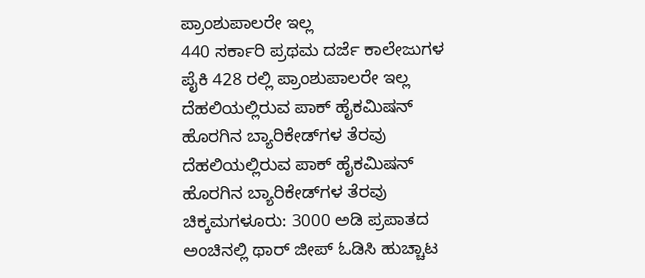ಪ್ರಾಂಶುಪಾಲರೇ ಇಲ್ಲ
440 ಸರ್ಕಾರಿ ಪ್ರಥಮ ದರ್ಜೆ ಕಾಲೇಜುಗಳ ಪೈಕಿ 428 ರಲ್ಲಿ ಪ್ರಾಂಶುಪಾಲರೇ ಇಲ್ಲ
ದೆಹಲಿಯಲ್ಲಿರುವ ಪಾಕ್ ಹೈಕಮಿಷನ್ ಹೊರಗಿನ ಬ್ಯಾರಿಕೇಡ್‌ಗಳ ತೆರವು
ದೆಹಲಿಯಲ್ಲಿರುವ ಪಾಕ್ ಹೈಕಮಿಷನ್ ಹೊರಗಿನ ಬ್ಯಾರಿಕೇಡ್‌ಗಳ ತೆರವು
ಚಿಕ್ಕಮಗಳೂರು: 3000 ಅಡಿ ಪ್ರಪಾತದ ಅಂಚಿನಲ್ಲಿ ಥಾರ್ ಜೀಪ್ ಓಡಿಸಿ ಹುಚ್ಚಾಟ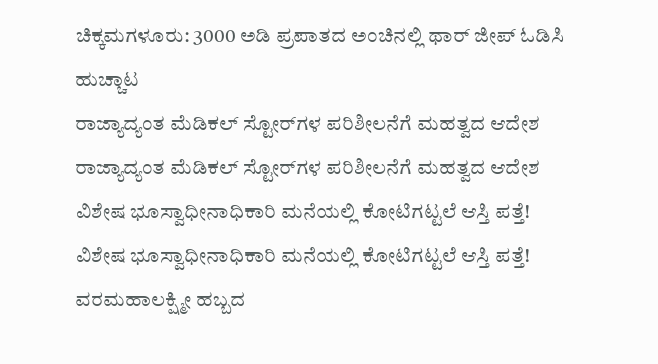ಚಿಕ್ಕಮಗಳೂರು: 3000 ಅಡಿ ಪ್ರಪಾತದ ಅಂಚಿನಲ್ಲಿ ಥಾರ್ ಜೀಪ್ ಓಡಿಸಿ ಹುಚ್ಚಾಟ
ರಾಜ್ಯಾದ್ಯಂತ ಮೆಡಿಕಲ್ ಸ್ಟೋರ್‌ಗಳ ಪರಿಶೀಲನೆಗೆ ಮಹತ್ವದ ಆದೇಶ
ರಾಜ್ಯಾದ್ಯಂತ ಮೆಡಿಕಲ್ ಸ್ಟೋರ್‌ಗಳ ಪರಿಶೀಲನೆಗೆ ಮಹತ್ವದ ಆದೇಶ
ವಿಶೇಷ ಭೂಸ್ವಾಧೀನಾಧಿಕಾರಿ ಮನೆಯಲ್ಲಿ ಕೋಟಿಗಟ್ಟಲೆ ಆಸ್ತಿ ಪತ್ತೆ!
ವಿಶೇಷ ಭೂಸ್ವಾಧೀನಾಧಿಕಾರಿ ಮನೆಯಲ್ಲಿ ಕೋಟಿಗಟ್ಟಲೆ ಆಸ್ತಿ ಪತ್ತೆ!
ವರಮಹಾಲಕ್ಷ್ಮೀ ಹಬ್ಬದ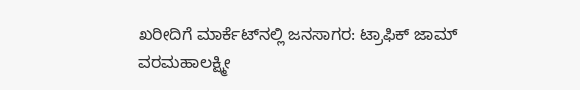ಖರೀದಿಗೆ ಮಾರ್ಕೆಟ್‌ನಲ್ಲಿ ಜನಸಾಗರ: ಟ್ರಾಫಿಕ್ ಜಾಮ್
ವರಮಹಾಲಕ್ಷ್ಮೀ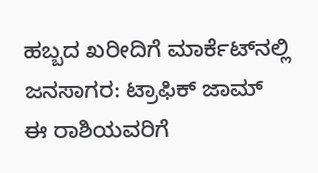ಹಬ್ಬದ ಖರೀದಿಗೆ ಮಾರ್ಕೆಟ್‌ನಲ್ಲಿ ಜನಸಾಗರ: ಟ್ರಾಫಿಕ್ ಜಾಮ್
ಈ ರಾಶಿಯವರಿಗೆ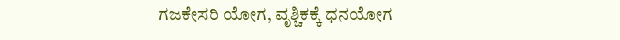ಗಜಕೇಸರಿ ಯೋಗ, ವೃಶ್ಚಿಕಕ್ಕೆ ಧನಯೋಗ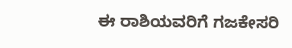ಈ ರಾಶಿಯವರಿಗೆ ಗಜಕೇಸರಿ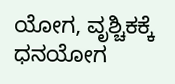ಯೋಗ, ವೃಶ್ಚಿಕಕ್ಕೆ ಧನಯೋಗ